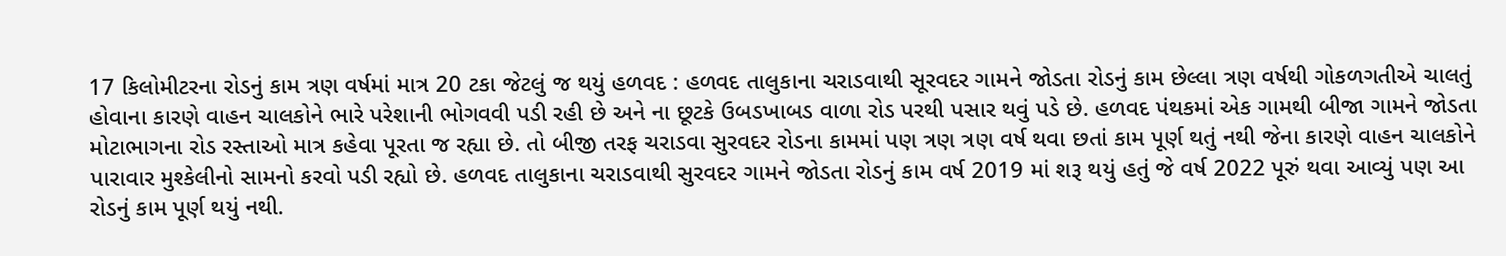17 કિલોમીટરના રોડનું કામ ત્રણ વર્ષમાં માત્ર 20 ટકા જેટલું જ થયું હળવદ : હળવદ તાલુકાના ચરાડવાથી સૂરવદર ગામને જોડતા રોડનું કામ છેલ્લા ત્રણ વર્ષથી ગોકળગતીએ ચાલતું હોવાના કારણે વાહન ચાલકોને ભારે પરેશાની ભોગવવી પડી રહી છે અને ના છૂટકે ઉબડખાબડ વાળા રોડ પરથી પસાર થવું પડે છે. હળવદ પંથકમાં એક ગામથી બીજા ગામને જોડતા મોટાભાગના રોડ રસ્તાઓ માત્ર કહેવા પૂરતા જ રહ્યા છે. તો બીજી તરફ ચરાડવા સુરવદર રોડના કામમાં પણ ત્રણ ત્રણ વર્ષ થવા છતાં કામ પૂર્ણ થતું નથી જેના કારણે વાહન ચાલકોને પારાવાર મુશ્કેલીનો સામનો કરવો પડી રહ્યો છે. હળવદ તાલુકાના ચરાડવાથી સુરવદર ગામને જોડતા રોડનું કામ વર્ષ 2019 માં શરૂ થયું હતું જે વર્ષ 2022 પૂરું થવા આવ્યું પણ આ રોડનું કામ પૂર્ણ થયું નથી.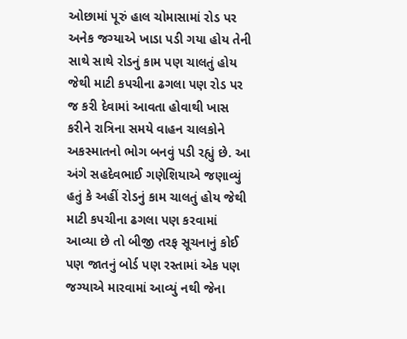ઓછામાં પૂરું હાલ ચોમાસામાં રોડ પર અનેક જગ્યાએ ખાડા પડી ગયા હોય તેની સાથે સાથે રોડનું કામ પણ ચાલતું હોય જેથી માટી કપચીના ઢગલા પણ રોડ પર જ કરી દેવામાં આવતા હોવાથી ખાસ કરીને રાત્રિના સમયે વાહન ચાલકોને અકસ્માતનો ભોગ બનવું પડી રહ્યું છે. આ અંગે સહદેવભાઈ ગણેશિયાએ જણાવ્યું હતું કે અહીં રોડનું કામ ચાલતું હોય જેથી માટી કપચીના ઢગલા પણ કરવામાં આવ્યા છે તો બીજી તરફ સૂચનાનું કોઈ પણ જાતનું બોર્ડ પણ રસ્તામાં એક પણ જગ્યાએ મારવામાં આવ્યું નથી જેના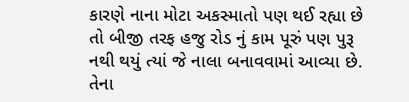કારણે નાના મોટા અકસ્માતો પણ થઈ રહ્યા છે તો બીજી તરફ હજુ રોડ નું કામ પૂરું પણ પુરૂ નથી થયું ત્યાં જે નાલા બનાવવામાં આવ્યા છે. તેના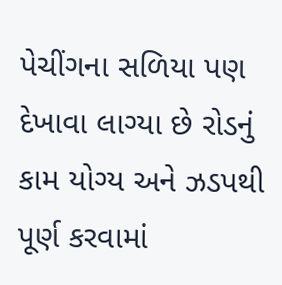પેચીંગના સળિયા પણ દેખાવા લાગ્યા છે રોડનું કામ યોગ્ય અને ઝડપથી પૂર્ણ કરવામાં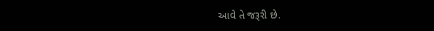આવે તે જરૂરી છે.